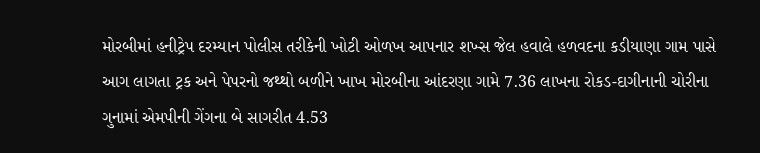મોરબીમાં હનીટ્રેપ દરમ્યાન પોલીસ તરીકેની ખોટી ઓળખ આપનાર શખ્સ જેલ હવાલે હળવદના કડીયાણા ગામ પાસે આગ લાગતા ટ્રક અને પેપરનો જથ્થો બળીને ખાખ મોરબીના આંદરણા ગામે 7.36 લાખના રોકડ-દાગીનાની ચોરીના ગુનામાં એમપીની ગેંગના બે સાગરીત 4.53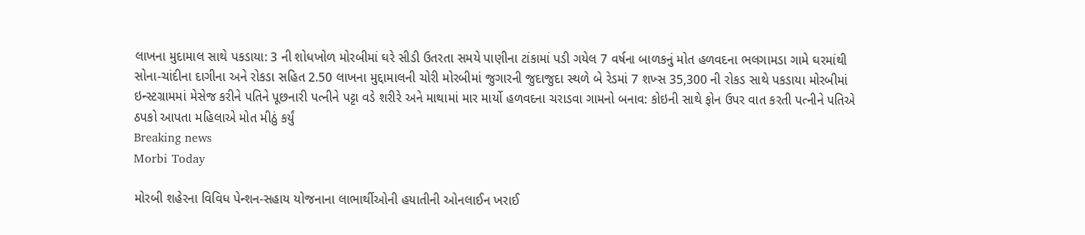લાખના મુદામાલ સાથે પકડાયા: 3 ની શોધખોળ મોરબીમાં ઘરે સીડી ઉતરતા સમયે પાણીના ટાંકામાં પડી ગયેલ 7 વર્ષના બાળકનું મોત હળવદના ભલગામડા ગામે ઘરમાંથી સોના-ચાંદીના દાગીના અને રોકડા સહિત 2.50 લાખના મુદ્દામાલની ચોરી મોરબીમાં જુગારની જુદાજુદા સ્થળે બે રેડમાં 7 શખ્સ 35,300 ની રોકડ સાથે પકડાયા મોરબીમાં ઇન્સ્ટગ્રામમાં મેસેજ કરીને પતિને પૂછનારી પત્નીને પટ્ટા વડે શરીરે અને માથામાં માર માર્યો હળવદના ચરાડવા ગામનો બનાવ: કોઇની સાથે ફોન ઉપર વાત કરતી પત્નીને પતિએ ઠપકો આપતા મહિલાએ મોત મીઠું કર્યું
Breaking news
Morbi Today

મોરબી શહેરના વિવિધ પેન્શન-સહાય યોજનાના લાભાર્થીઓની હયાતીની ઓનલાઈન ખરાઈ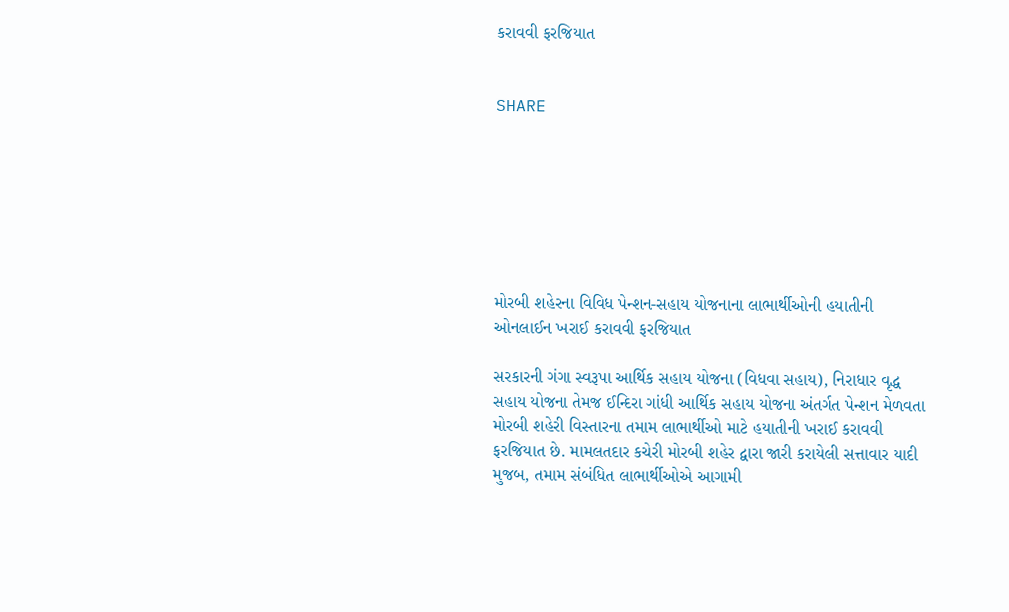કરાવવી ફરજિયાત


SHARE







મોરબી શહેરના વિવિધ પેન્શન-સહાય યોજનાના લાભાર્થીઓની હયાતીની ઓનલાઈન ખરાઈ કરાવવી ફરજિયાત

સરકારની ગંગા સ્વરૂપા આર્થિક સહાય યોજના (વિધવા સહાય), નિરાધાર વૃદ્ધ સહાય યોજના તેમજ ઈન્દિરા ગાંધી આર્થિક સહાય યોજના અંતર્ગત પેન્શન મેળવતા મોરબી શહેરી વિસ્તારના તમામ લાભાર્થીઓ માટે હયાતીની ખરાઈ કરાવવી ફરજિયાત છે. મામલતદાર કચેરી મોરબી શહેર દ્વારા જારી કરાયેલી સત્તાવાર યાદી મુજબ, તમામ સંબંધિત લાભાર્થીઓએ આગામી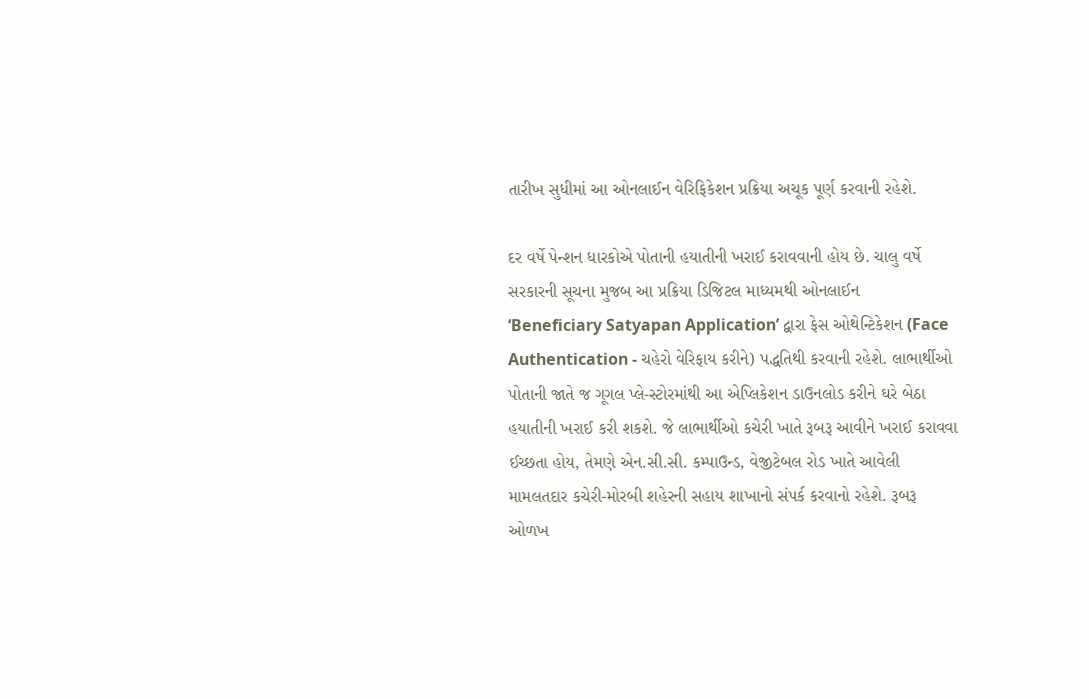તારીખ સુધીમાં આ ઓનલાઈન વેરિફિકેશન પ્રક્રિયા અચૂક પૂર્ણ કરવાની રહેશે.

દર વર્ષે પેન્શન ધારકોએ પોતાની હયાતીની ખરાઈ કરાવવાની હોય છે. ચાલુ વર્ષે સરકારની સૂચના મુજબ આ પ્રક્રિયા ડિજિટલ માધ્યમથી ઓનલાઈન ‘Beneficiary Satyapan Application’ દ્વારા ફેસ ઓથેન્ટિકેશન (Face Authentication - ચહેરો વેરિફાય કરીને) પદ્ધતિથી કરવાની રહેશે. લાભાર્થીઓ પોતાની જાતે જ ગૂગલ પ્લે-સ્ટોરમાંથી આ એપ્લિકેશન ડાઉનલોડ કરીને ઘરે બેઠા હયાતીની ખરાઈ કરી શકશે. જે લાભાર્થીઓ કચેરી ખાતે રૂબરૂ આવીને ખરાઈ કરાવવા ઈચ્છતા હોય, તેમણે એન.સી.સી. કમ્પાઉન્ડ, વેજીટેબલ રોડ ખાતે આવેલી મામલતદાર કચેરી-મોરબી શહેરની સહાય શાખાનો સંપર્ક કરવાનો રહેશે. રૂબરૂ ઓળખ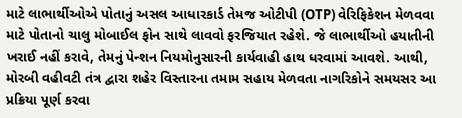માટે લાભાર્થીઓએ પોતાનું અસલ આધારકાર્ડ તેમજ ઓટીપી (OTP) વેરિફિકેશન મેળવવા માટે પોતાનો ચાલુ મોબાઈલ ફોન સાથે લાવવો ફરજિયાત રહેશે. જે લાભાર્થીઓ હયાતીની ખરાઈ નહીં કરાવે, તેમનું પેન્શન નિયમોનુસારની કાર્યવાહી હાથ ધરવામાં આવશે. આથી, મોરબી વહીવટી તંત્ર દ્વારા શહેર વિસ્તારના તમામ સહાય મેળવતા નાગરિકોને સમયસર આ પ્રક્રિયા પૂર્ણ કરવા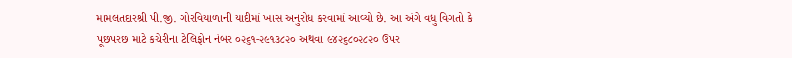મામલતદારશ્રી પી.જી. ગોરવિયાળાની યાદીમાં ખાસ અનુરોધ કરવામાં આવ્યો છે. આ અંગે વધુ વિગતો કે પૂછપરછ માટે કચેરીના ટેલિફોન નંબર ૦૨૬૧-૨૯૧૩૮૨૦ અથવા ૯૪૨૬૮૦૨૮૨૦ ઉપર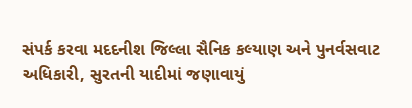સંપર્ક કરવા મદદનીશ જિલ્લા સૈનિક કલ્યાણ અને પુનર્વસવાટ અધિકારી, સુરતની યાદીમાં જણાવાયું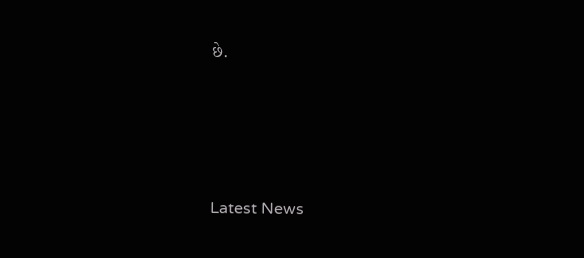છે.






Latest News